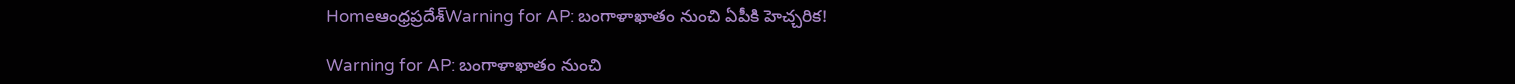Homeఆంధ్రప్రదేశ్‌Warning for AP: బంగాళాఖాతం నుంచి ఏపీకి హెచ్చరిక!

Warning for AP: బంగాళాఖాతం నుంచి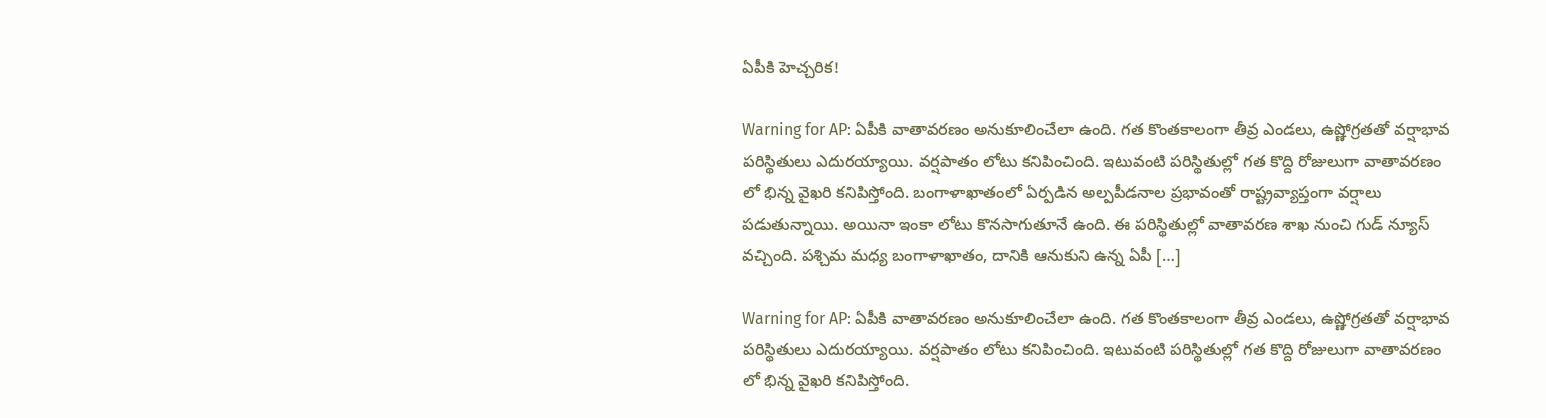ఏపీకి హెచ్చరిక!

Warning for AP: ఏపీకి వాతావరణం అనుకూలించేలా ఉంది. గత కొంతకాలంగా తీవ్ర ఎండలు, ఉష్ణోగ్రతతో వర్షాభావ పరిస్థితులు ఎదురయ్యాయి. వర్షపాతం లోటు కనిపించింది. ఇటువంటి పరిస్థితుల్లో గత కొద్ది రోజులుగా వాతావరణం లో భిన్న వైఖరి కనిపిస్తోంది. బంగాళాఖాతంలో ఏర్పడిన అల్పపీడనాల ప్రభావంతో రాష్ట్రవ్యాప్తంగా వర్షాలు పడుతున్నాయి. అయినా ఇంకా లోటు కొనసాగుతూనే ఉంది. ఈ పరిస్థితుల్లో వాతావరణ శాఖ నుంచి గుడ్ న్యూస్ వచ్చింది. పశ్చిమ మధ్య బంగాళాఖాతం, దానికి ఆనుకుని ఉన్న ఏపీ […]

Warning for AP: ఏపీకి వాతావరణం అనుకూలించేలా ఉంది. గత కొంతకాలంగా తీవ్ర ఎండలు, ఉష్ణోగ్రతతో వర్షాభావ పరిస్థితులు ఎదురయ్యాయి. వర్షపాతం లోటు కనిపించింది. ఇటువంటి పరిస్థితుల్లో గత కొద్ది రోజులుగా వాతావరణం లో భిన్న వైఖరి కనిపిస్తోంది.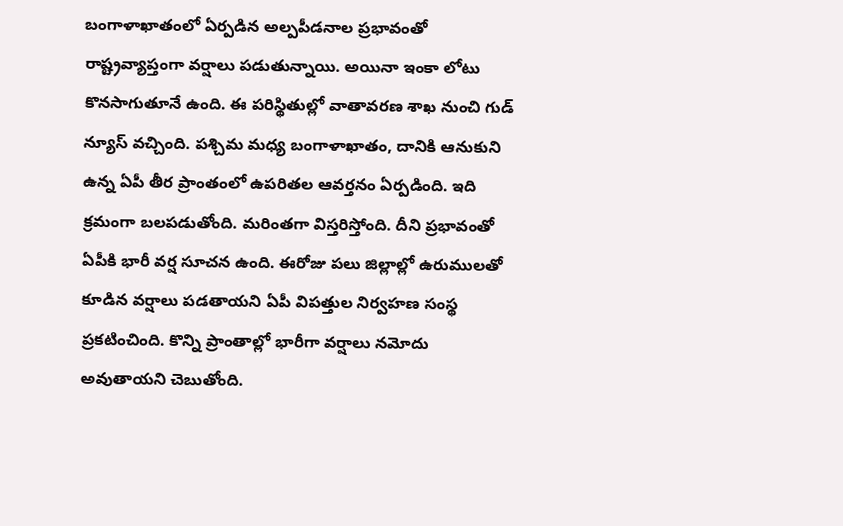బంగాళాఖాతంలో ఏర్పడిన అల్పపీడనాల ప్రభావంతో రాష్ట్రవ్యాప్తంగా వర్షాలు పడుతున్నాయి. అయినా ఇంకా లోటు కొనసాగుతూనే ఉంది. ఈ పరిస్థితుల్లో వాతావరణ శాఖ నుంచి గుడ్ న్యూస్ వచ్చింది. పశ్చిమ మధ్య బంగాళాఖాతం, దానికి ఆనుకుని ఉన్న ఏపీ తీర ప్రాంతంలో ఉపరితల ఆవర్తనం ఏర్పడింది. ఇది క్రమంగా బలపడుతోంది. మరింతగా విస్తరిస్తోంది. దీని ప్రభావంతో ఏపీకి భారీ వర్ష సూచన ఉంది. ఈరోజు పలు జిల్లాల్లో ఉరుములతో కూడిన వర్షాలు పడతాయని ఏపీ విపత్తుల నిర్వహణ సంస్థ ప్రకటించింది. కొన్ని ప్రాంతాల్లో భారీగా వర్షాలు నమోదు అవుతాయని చెబుతోంది.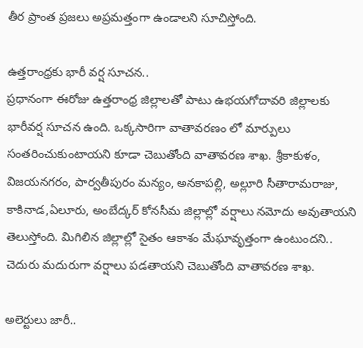తీర ప్రాంత ప్రజలు అప్రమత్తంగా ఉండాలని సూచిస్తోంది.

ఉత్తరాంధ్రకు భారీ వర్ష సూచన..
ప్రధానంగా ఈరోజు ఉత్తరాంధ్ర జిల్లాలతో పాటు ఉభయగోదావరి జిల్లాలకు భారీవర్ష సూచన ఉంది. ఒక్కసారిగా వాతావరణం లో మార్పులు సంతరించుకుంటాయని కూడా చెబుతోంది వాతావరణ శాఖ. శ్రీకాకుళం, విజయనగరం, పార్వతీపురం మన్యం, అనకాపల్లి, అల్లూరి సీతారామరాజు, కాకినాడ,ఏలూరు, అంబేద్కర్ కోనసీమ జిల్లాల్లో వర్షాలు నమోదు అవుతాయని తెలుస్తోంది. మిగిలిన జిల్లాల్లో సైతం ఆకాశం మేఘావృత్తంగా ఉంటుందని.. చెదురు మదురుగా వర్షాలు పడతాయని చెబుతోంది వాతావరణ శాఖ.

అలెర్టులు జారీ..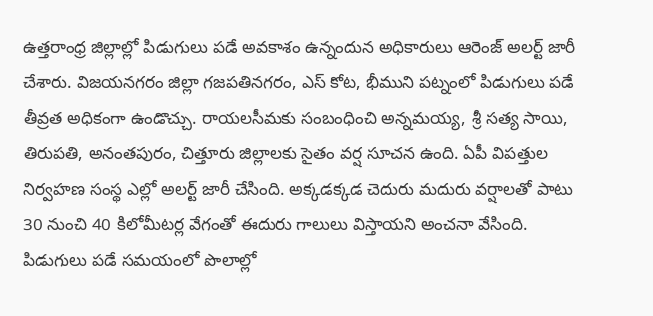ఉత్తరాంధ్ర జిల్లాల్లో పిడుగులు పడే అవకాశం ఉన్నందున అధికారులు ఆరెంజ్ అలర్ట్ జారీ చేశారు. విజయనగరం జిల్లా గజపతినగరం, ఎస్ కోట, భీముని పట్నంలో పిడుగులు పడే తీవ్రత అధికంగా ఉండొచ్చు. రాయలసీమకు సంబంధించి అన్నమయ్య, శ్రీ సత్య సాయి, తిరుపతి, అనంతపురం, చిత్తూరు జిల్లాలకు సైతం వర్ష సూచన ఉంది. ఏపీ విపత్తుల నిర్వహణ సంస్థ ఎల్లో అలర్ట్ జారీ చేసింది. అక్కడక్కడ చెదురు మదురు వర్షాలతో పాటు 30 నుంచి 40 కిలోమీటర్ల వేగంతో ఈదురు గాలులు విస్తాయని అంచనా వేసింది. పిడుగులు పడే సమయంలో పొలాల్లో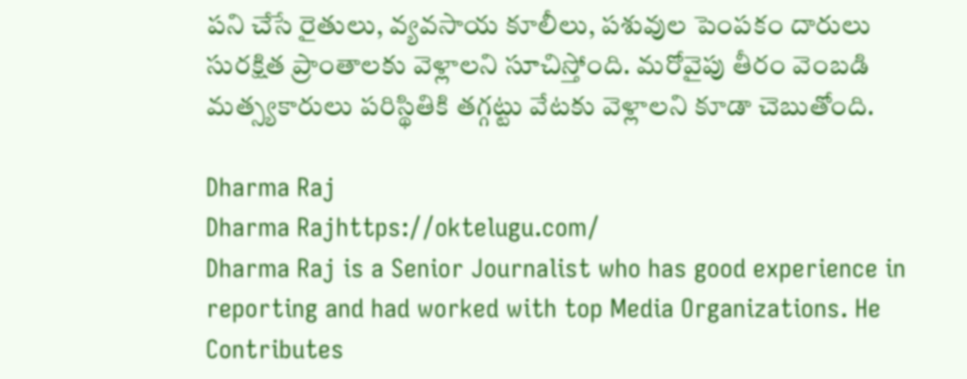పని చేసే రైతులు, వ్యవసాయ కూలీలు, పశువుల పెంపకం దారులు సురక్షిత ప్రాంతాలకు వెళ్లాలని సూచిస్తోంది. మరోవైపు తీరం వెంబడి మత్స్యకారులు పరిస్థితికి తగ్గట్టు వేటకు వెళ్లాలని కూడా చెబుతోంది.

Dharma Raj
Dharma Rajhttps://oktelugu.com/
Dharma Raj is a Senior Journalist who has good experience in reporting and had worked with top Media Organizations. He Contributes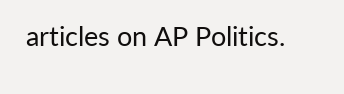articles on AP Politics.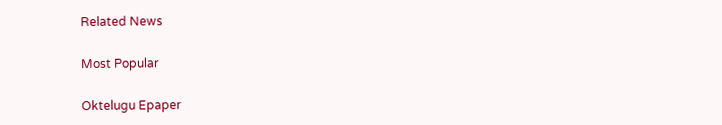Related News

Most Popular

Oktelugu Epaper